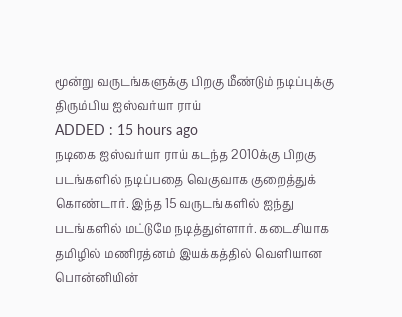மூன்று வருடங்களுக்கு பிறகு மீண்டும் நடிப்புக்கு திரும்பிய ஐஸ்வர்யா ராய்
ADDED : 15 hours ago
நடிகை ஐஸ்வர்யா ராய் கடந்த 2010க்கு பிறகு படங்களில் நடிப்பதை வெகுவாக குறைத்துக் கொண்டார். இந்த 15 வருடங்களில் ஐந்து படங்களில் மட்டுமே நடித்துள்ளார். கடைசியாக தமிழில் மணிரத்னம் இயக்கத்தில் வெளியான பொன்னியின்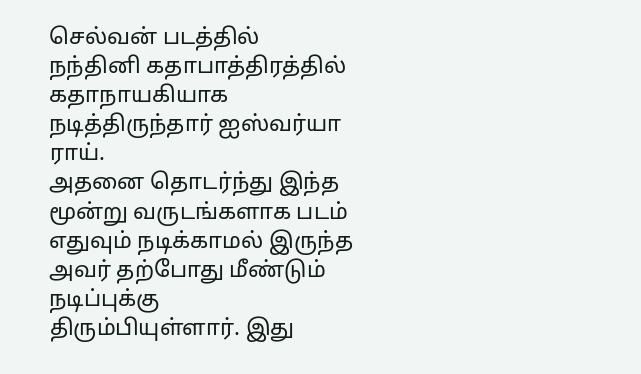செல்வன் படத்தில் நந்தினி கதாபாத்திரத்தில் கதாநாயகியாக நடித்திருந்தார் ஐஸ்வர்யா ராய்.
அதனை தொடர்ந்து இந்த மூன்று வருடங்களாக படம் எதுவும் நடிக்காமல் இருந்த அவர் தற்போது மீண்டும் நடிப்புக்கு திரும்பியுள்ளார். இது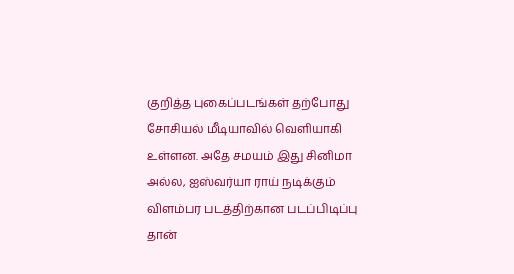குறித்த புகைப்படங்கள் தற்போது சோசியல் மீடியாவில் வெளியாகி உள்ளன. அதே சமயம் இது சினிமா அல்ல, ஐஸ்வர்யா ராய் நடிக்கும் விளம்பர படத்திற்கான படப்பிடிப்பு தான்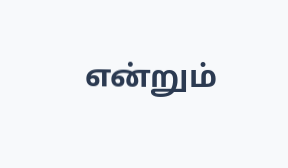என்றும்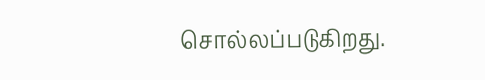சொல்லப்படுகிறது.